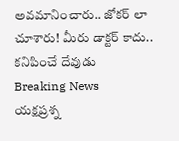అవమానించారు.. జోకర్ లా చూశారు! మీరు డాక్టర్ కాదు.. కనిపించే దేవుడు
Breaking News
యక్షప్రశ్న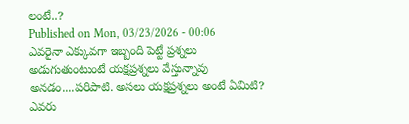లంటే..?
Published on Mon, 03/23/2026 - 00:06
ఎవరైనా ఎక్కువగా ఇబ్బంది పెట్టే ప్రశ్నలు అడుగుతుంటుంటే యక్షప్రశ్నలు వేస్తున్నావు అనడం....పరిపాటి. అసలు యక్షప్రశ్నలు అంటే ఏమిటి? ఎవరు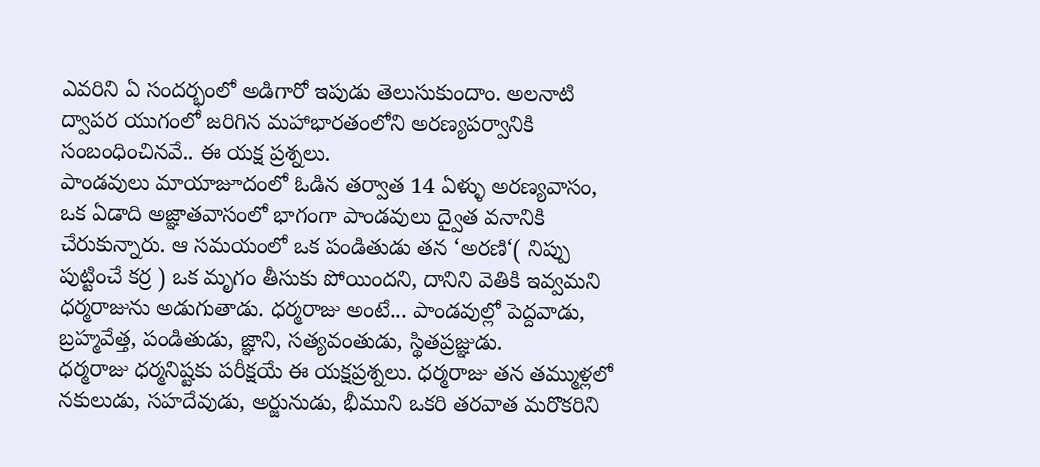ఎవరిని ఏ సందర్భంలో అడిగారో ఇపుడు తెలుసుకుందాం. అలనాటి ద్వాపర యుగంలో జరిగిన మహాభారతంలోని అరణ్యపర్వానికి సంబంధించినవే.. ఈ యక్ష ప్రశ్నలు.
పాండవులు మాయాజూదంలో ఓడిన తర్వాత 14 ఏళ్ళు అరణ్యవాసం, ఒక ఏడాది అజ్ఞాతవాసంలో భాగంగా పాండవులు ద్వైత వనానికి చేరుకున్నారు. ఆ సమయంలో ఒక పండితుడు తన ‘అరణి‘( నిప్పు పుట్టించే కర్ర ) ఒక మృగం తీసుకు పోయిందని, దానిని వెతికి ఇవ్వమని ధర్మరాజును అడుగుతాడు. ధర్మరాజు అంటే... పాండవుల్లో పెద్దవాడు, బ్రహ్మవేత్త, పండితుడు, జ్ఞాని, సత్యవంతుడు, స్థితప్రజ్ఞుడు.
ధర్మరాజు ధర్మనిష్టకు పరీక్షయే ఈ యక్షప్రశ్నలు. ధర్మరాజు తన తమ్ముళ్లలో నకులుడు, సహదేవుడు, అర్జునుడు, భీముని ఒకరి తరవాత మరొకరిని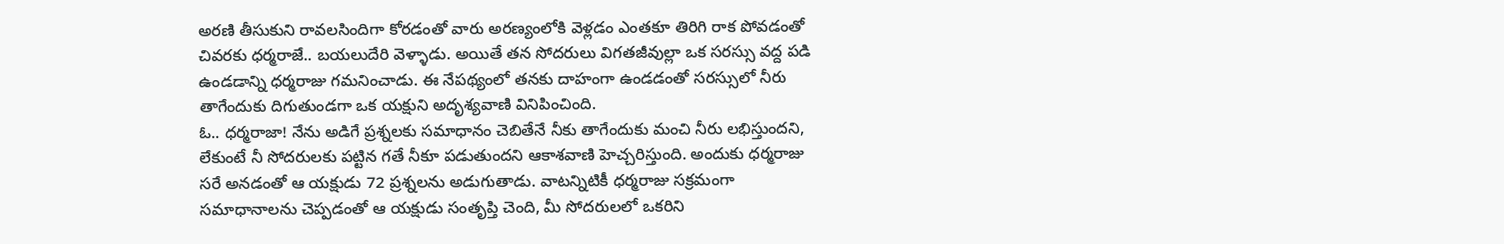అరణి తీసుకుని రావలసిందిగా కోరడంతో వారు అరణ్యంలోకి వెళ్లడం ఎంతకూ తిరిగి రాక పోవడంతో చివరకు ధర్మరాజే.. బయలుదేరి వెళ్ళాడు. అయితే తన సోదరులు విగతజీవుల్లా ఒక సరస్సు వద్ద పడి ఉండడాన్ని ధర్మరాజు గమనించాడు. ఈ నేపథ్యంలో తనకు దాహంగా ఉండడంతో సరస్సులో నీరు తాగేందుకు దిగుతుండగా ఒక యక్షుని అదృశ్యవాణి వినిపించింది.
ఓ.. ధర్మరాజా! నేను అడిగే ప్రశ్నలకు సమాధానం చెబితేనే నీకు తాగేందుకు మంచి నీరు లభిస్తుందని, లేకుంటే నీ సోదరులకు పట్టిన గతే నీకూ పడుతుందని ఆకాశవాణి హెచ్చరిస్తుంది. అందుకు ధర్మరాజు సరే అనడంతో ఆ యక్షుడు 72 ప్రశ్నలను అడుగుతాడు. వాటన్నిటికీ ధర్మరాజు సక్రమంగా సమాధానాలను చెప్పడంతో ఆ యక్షుడు సంతృప్తి చెంది, మీ సోదరులలో ఒకరిని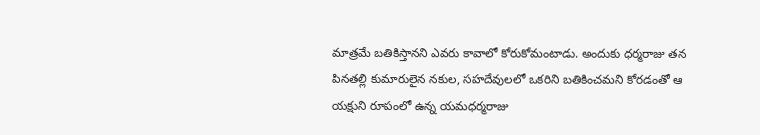మాత్రమే బతికిస్తానని ఎవరు కావాలో కోరుకోమంటాడు. అందుకు ధర్మరాజు తన పినతల్లి కుమారులైన నకుల, సహదేవులలో ఒకరిని బతికించమని కోరడంతో ఆ యక్షుని రూపంలో ఉన్న యమధర్మరాజు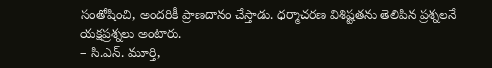సంతోషించి, అందరికీ ప్రాణదానం చేస్తాడు. ధర్మాచరణ విశిష్టతను తెలిపిన ప్రశ్నలనే యక్షప్రశ్నలు అంటారు.
– సి.ఎన్. మూర్తి,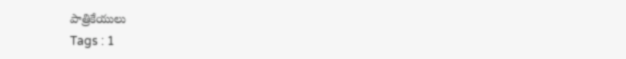పాత్రికేయులు
Tags : 1